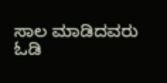ಸಾಲ ಮಾಡಿದವರು
ಓಡಿ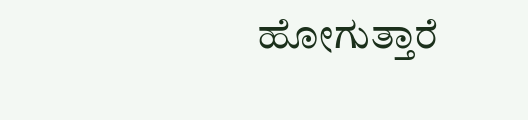ಹೋಗುತ್ತಾರೆ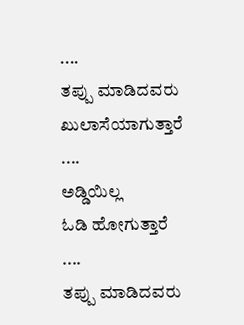....
ತಪ್ಪು ಮಾಡಿದವರು
ಖುಲಾಸೆಯಾಗುತ್ತಾರೆ ....
ಅಡ್ಡಿಯಿಲ್ಲ
ಓಡಿ ಹೋಗುತ್ತಾರೆ ....
ತಪ್ಪು ಮಾಡಿದವರು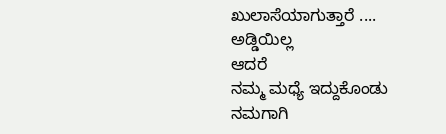ಖುಲಾಸೆಯಾಗುತ್ತಾರೆ ....
ಅಡ್ಡಿಯಿಲ್ಲ
ಆದರೆ
ನಮ್ಮ ಮಧ್ಯೆ ಇದ್ದುಕೊಂಡು
ನಮಗಾಗಿ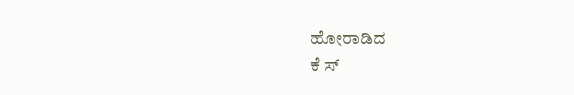ಹೋರಾಡಿದ
ಕೆ ಸ್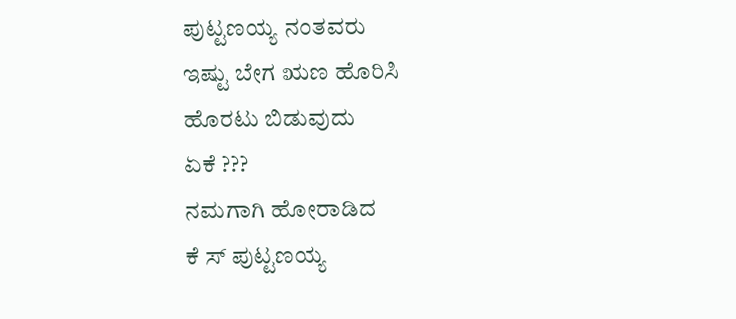ಪುಟ್ಟಣಯ್ಯ ನಂತವರು
ಇಷ್ಟು ಬೇಗ ಋಣ ಹೊರಿಸಿ
ಹೊರಟು ಬಿಡುವುದು
ಏಕೆ ???
ನಮಗಾಗಿ ಹೋರಾಡಿದ
ಕೆ ಸ್ ಪುಟ್ಟಣಯ್ಯ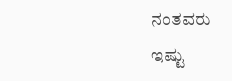ನಂತವರು
ಇಷ್ಟು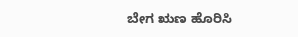ಬೇಗ ಋಣ ಹೊರಿಸಿ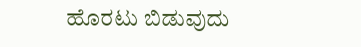ಹೊರಟು ಬಿಡುವುದು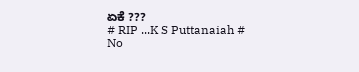ಏಕೆ ???
# RIP ...K S Puttanaiah #
No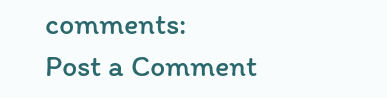comments:
Post a Comment